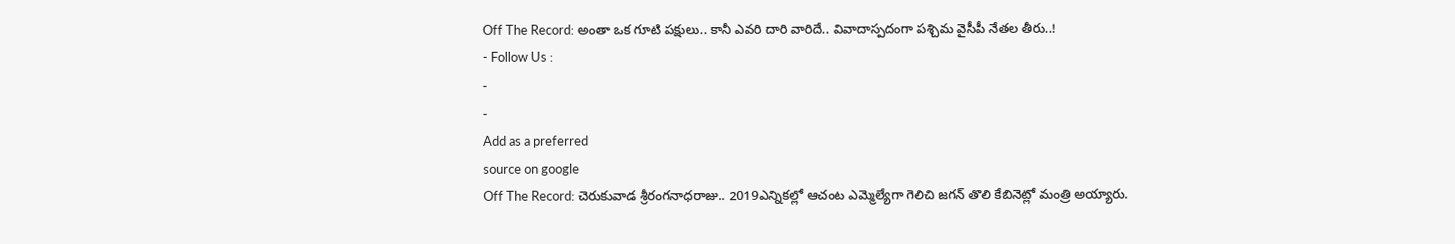Off The Record: అంతా ఒక గూటి పక్షులు.. కానీ ఎవరి దారి వారిదే.. వివాదాస్పదంగా పశ్చిమ వైసీపీ నేతల తీరు..!
- Follow Us :
-
-
Add as a preferred
source on google
Off The Record: చెరుకువాడ శ్రీరంగనాధరాజు.. 2019ఎన్నికల్లో ఆచంట ఎమ్మెల్యేగా గెలిచి జగన్ తొలి కేబినెట్లో మంత్రి అయ్యారు.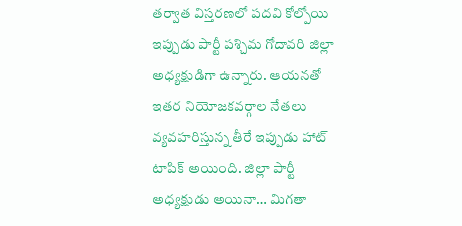తర్వాత విస్తరణలో పదవి కోల్పోయి ఇప్పుడు పార్టీ పశ్చిమ గోదావరి జిల్లా అధ్యక్షుడిగా ఉన్నారు. ఆయనతో ఇతర నియోజకవర్గాల నేతలు వ్యవహరిస్తున్న తీరే ఇప్పుడు హాట్ టాపిక్ అయింది. జిల్లా పార్టీ అధ్యక్షుడు అయినా… మిగతా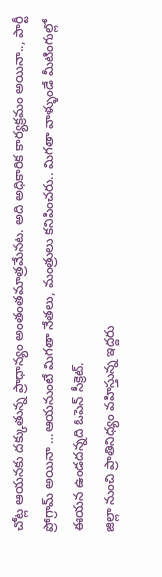చోట్ల ఆయనకు దక్కుతున్న ప్రాధాన్యం అంతంతమాత్రమేనట. అది అధికారిక కార్యక్రమం అయినా.., పార్టీ ప్రోగ్రామ్ అయినా …ఆయనుంటే మిగతా నేతలు, మంత్రులు కనిపించరు.. మిగతా వాళ్ళుండే మీటింగుల్లో ఈయన ఉండదన్నది ఓపెన్ సీక్రెట్.
జిల్లా నుంచి ప్రాతినిధ్యం వహిస్తున్న ఇద్దరు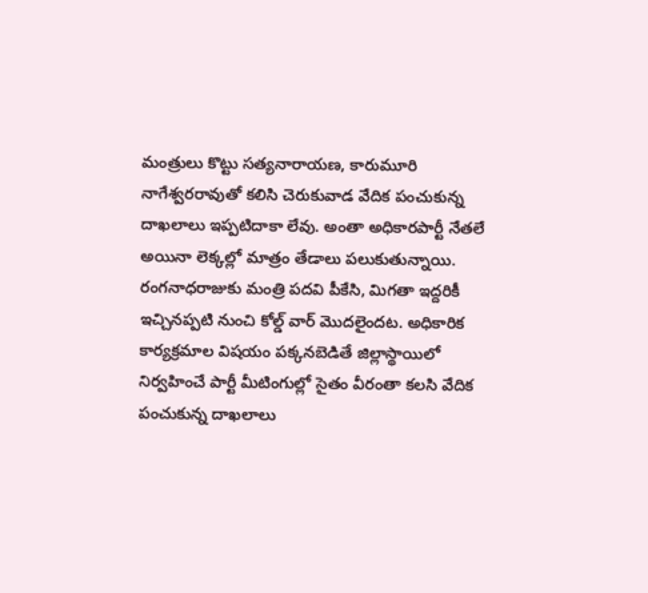మంత్రులు కొట్టు సత్యనారాయణ, కారుమూరి నాగేశ్వరరావుతో కలిసి చెరుకువాడ వేదిక పంచుకున్న దాఖలాలు ఇప్పటిదాకా లేవు. అంతా అధికారపార్టీ నేతలే అయినా లెక్కల్లో మాత్రం తేడాలు పలుకుతున్నాయి. రంగనాధరాజుకు మంత్రి పదవి పీకేసి, మిగతా ఇద్దరికీ ఇచ్చినప్పటి నుంచి కోల్డ్ వార్ మొదలైందట. అధికారిక కార్యక్రమాల విషయం పక్కనబెడితే జిల్లాస్థాయిలో నిర్వహించే పార్టీ మీటింగుల్లో సైతం వీరంతా కలసి వేదిక పంచుకున్న దాఖలాలు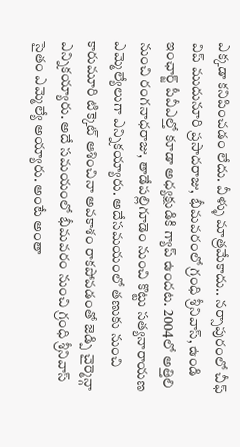ఎక్కడా కనిపించడం లేదు. వీళ్ళు మాత్రమేకాదు.. నర్సాపురంలో చీఫ్ విప్ ముదునూరి ప్రసాదరాజు, భీమవరంలో గ్రంధి శ్రీనివాస్, ఉండి ఇంఛార్జ్ పీవీఎల్తో కూడా అధ్యక్షుడికి గ్యాప్ ఉందట. 2004లో అత్తిలి నుంచి రంగనాధరాజు, తాడేపల్లిగూడెం నుంచి కొట్టు సత్యనారాయణ ఎమ్మెల్యేలుగా ఎన్నికయ్యారు. అదేసమయంలో తణుకు నుంచి కారుమూరి టిక్కెట్ ఆశించినా అవకాశం రాకపోవడంతో జెడ్పి చైర్మెన్గా ఎన్నికయ్యారు. అదే సమయంలో భీమవరం నుంచి గ్రంధి శ్రీనివాస్ సైతం ఎమ్మెల్యే అయ్యారు. అంటే అంతా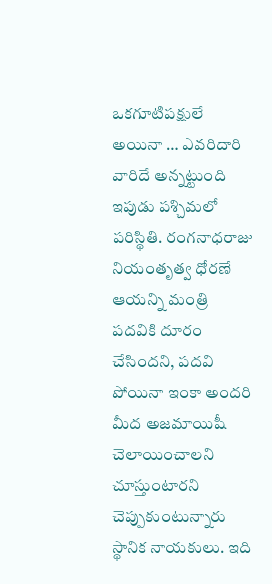ఒకగూటిపక్షులే అయినా … ఎవరిదారి వారిదే అన్నట్టుంది ఇపుడు పశ్చిమలో పరిస్థితి. రంగనాధరాజు నియంతృత్వ ధోరణే ఆయన్ని మంత్రి పదవికి దూరం చేసిందని, పదవి పోయినా ఇంకా అందరి మీద అజమాయిషీ చెలాయించాలని చూస్తుంటారని చెప్పుకుంటున్నారు స్థానిక నాయకులు. ఇది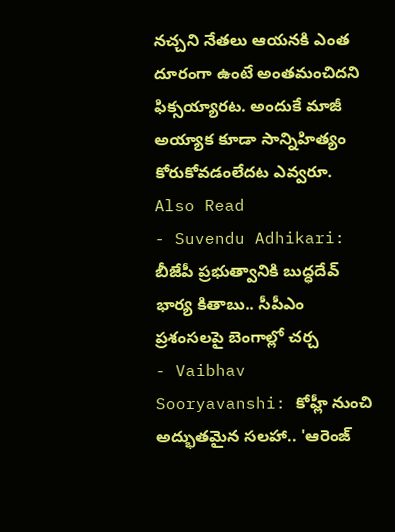నచ్చని నేతలు ఆయనకి ఎంత దూరంగా ఉంటే అంతమంచిదని ఫిక్సయ్యారట. అందుకే మాజీ అయ్యాక కూడా సాన్నిహిత్యం కోరుకోవడంలేదట ఎవ్వరూ.
Also Read
- Suvendu Adhikari: బీజేపీ ప్రభుత్వానికి బుద్ధదేవ్ భార్య కితాబు.. సీపీఎం ప్రశంసలపై బెంగాల్లో చర్చ
- Vaibhav Sooryavanshi: కోహ్లీ నుంచి అద్భుతమైన సలహా.. 'ఆరెంజ్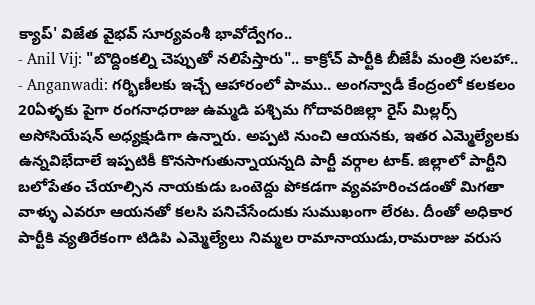క్యాప్' విజేత వైభవ్ సూర్యవంశీ భావోద్వేగం..
- Anil Vij: "బొద్దింకల్ని చెప్పుతో నలిపేస్తారు".. కాక్రోచ్ పార్టీకి బీజేపీ మంత్రి సలహా..
- Anganwadi: గర్భిణీలకు ఇచ్చే ఆహారంలో పాము.. అంగన్వాడీ కేంద్రంలో కలకలం
20ఏళ్ళకు పైగా రంగనాధరాజు ఉమ్మడి పశ్చిమ గోదావరిజిల్లా రైస్ మిల్లర్స్ అసోసియేషన్ అధ్యక్షుడిగా ఉన్నారు. అప్పటి నుంచి ఆయనకు, ఇతర ఎమ్మెల్యేలకు ఉన్నవిభేదాలే ఇప్పటికీ కొనసాగుతున్నాయన్నది పార్టీ వర్గాల టాక్. జిల్లాలో పార్టీని బలోపేతం చేయాల్సిన నాయకుడు ఒంటెద్దు పోకడగా వ్యవహరించడంతో మిగతా వాళ్ళు ఎవరూ ఆయనతో కలసి పనిచేసేందుకు సుముఖంగా లేరట. దీంతో అధికార పార్టీకి వ్యతిరేకంగా టిడిపి ఎమ్మెల్యేలు నిమ్మల రామానాయుడు,రామరాజు వరుస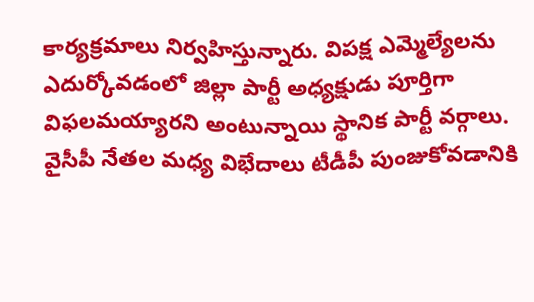కార్యక్రమాలు నిర్వహిస్తున్నారు. విపక్ష ఎమ్మెల్యేలను ఎదుర్కోవడంలో జిల్లా పార్టీ అధ్యక్షుడు పూర్తిగా విఫలమయ్యారని అంటున్నాయి స్థానిక పార్టీ వర్గాలు. వైసీపీ నేతల మధ్య విభేదాలు టీడీపీ పుంజుకోవడానికి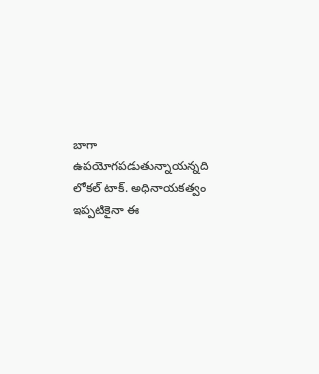బాగా ఉపయోగపడుతున్నాయన్నది లోకల్ టాక్. అధినాయకత్వం ఇప్పటికైనా ఈ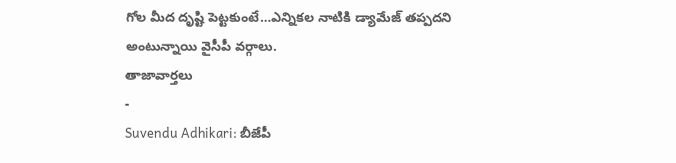గోల మీద దృష్టి పెట్టకుంటే…ఎన్నికల నాటికి డ్యామేజ్ తప్పదని అంటున్నాయి వైసీపీ వర్గాలు.
తాజావార్తలు
-
Suvendu Adhikari: బీజేపీ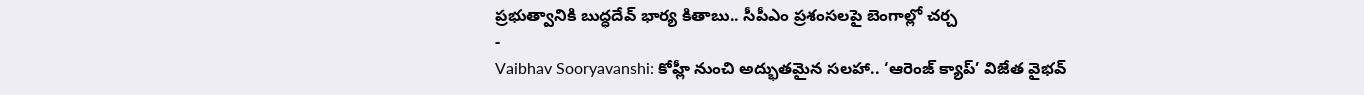ప్రభుత్వానికి బుద్ధదేవ్ భార్య కితాబు.. సీపీఎం ప్రశంసలపై బెంగాల్లో చర్చ
-
Vaibhav Sooryavanshi: కోహ్లీ నుంచి అద్భుతమైన సలహా.. ‘ఆరెంజ్ క్యాప్’ విజేత వైభవ్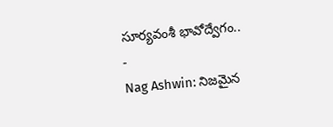సూర్యవంశీ భావోద్వేగం..
-
Nag Ashwin: నిజమైన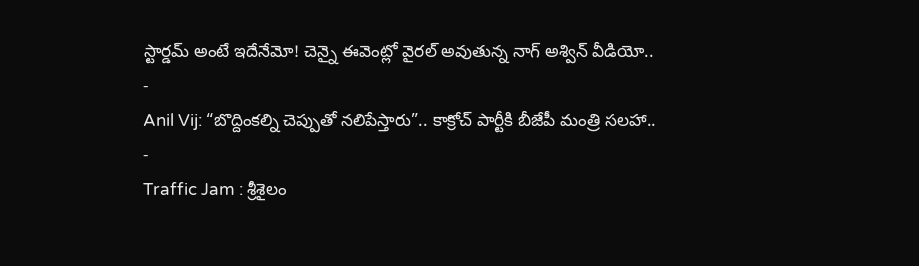స్టార్డమ్ అంటే ఇదేనేమో! చెన్నై ఈవెంట్లో వైరల్ అవుతున్న నాగ్ అశ్విన్ వీడియో..
-
Anil Vij: “బొద్దింకల్ని చెప్పుతో నలిపేస్తారు”.. కాక్రోచ్ పార్టీకి బీజేపీ మంత్రి సలహా..
-
Traffic Jam : శ్రీశైలం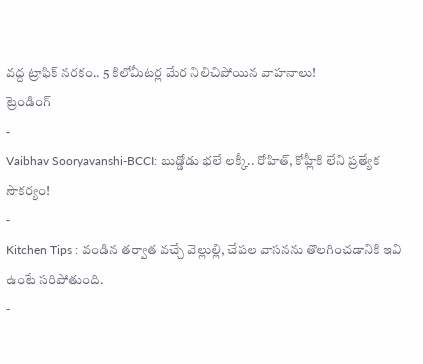వద్ద ట్రాఫిక్ నరకం.. 5 కిలోమీటర్ల మేర నిలిచిపోయిన వాహనాలు!
ట్రెండింగ్
-
Vaibhav Sooryavanshi-BCCI: బుడ్డోడు భలే లక్కీ.. రోహిత్, కోహ్లీకి లేని ప్రత్యేక సౌకర్యం!
-
Kitchen Tips : వండిన తర్వాత వచ్చే వెల్లుల్లి, చేపల వాసనను తొలగించడానికి ఇవి ఉంటే సరిపోతుంది.
-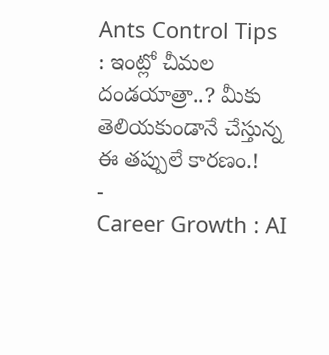Ants Control Tips : ఇంట్లో చీమల దండయాత్రా..? మీకు తెలియకుండానే చేస్తున్న ఈ తప్పులే కారణం.!
-
Career Growth : AI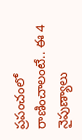ప్రపంచంలో రాణించాలంటే.. ఈ 4 నైపుణ్యాలు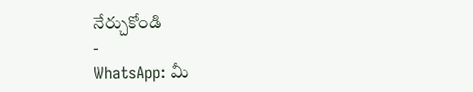నేర్చుకోండి
-
WhatsApp: మీ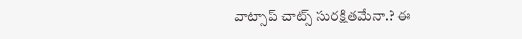వాట్సాప్ చాట్స్ సురక్షితమేనా.? ఈ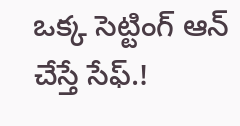ఒక్క సెట్టింగ్ ఆన్ చేస్తే సేఫ్.!